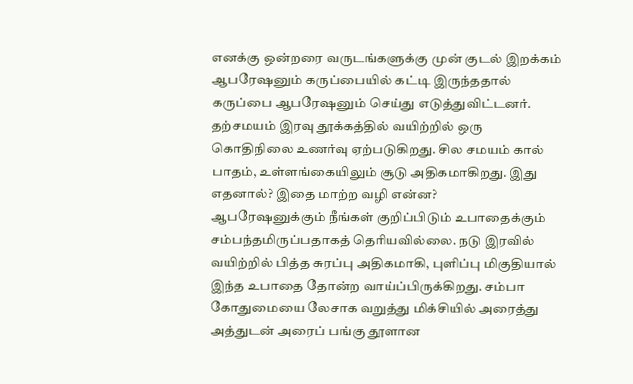எனக்கு ஒன்றரை வருடங்களுக்கு முன் குடல் இறக்கம் ஆபரேஷனும் கருப்பையில் கட்டி இருந்ததால் கருப்பை ஆபரேஷனும் செய்து எடுத்துவிட்டனர். தற்சமயம் இரவு தூக்கத்தில் வயிற்றில் ஒரு கொதிநிலை உணர்வு ஏற்படுகிறது. சில சமயம் கால் பாதம், உள்ளங்கையிலும் சூடு அதிகமாகிறது. இது எதனால்? இதை மாற்ற வழி என்ன?
ஆபரேஷனுக்கும் நீங்கள் குறிப்பிடும் உபாதைக்கும் சம்பந்தமிருப்பதாகத் தெரியவில்லை. நடு இரவில் வயிற்றில் பித்த சுரப்பு அதிகமாகி, புளிப்பு மிகுதியால் இந்த உபாதை தோன்ற வாய்ப்பிருக்கிறது. சம்பா கோதுமையை லேசாக வறுத்து மிக்சியில் அரைத்து அத்துடன் அரைப் பங்கு தூளான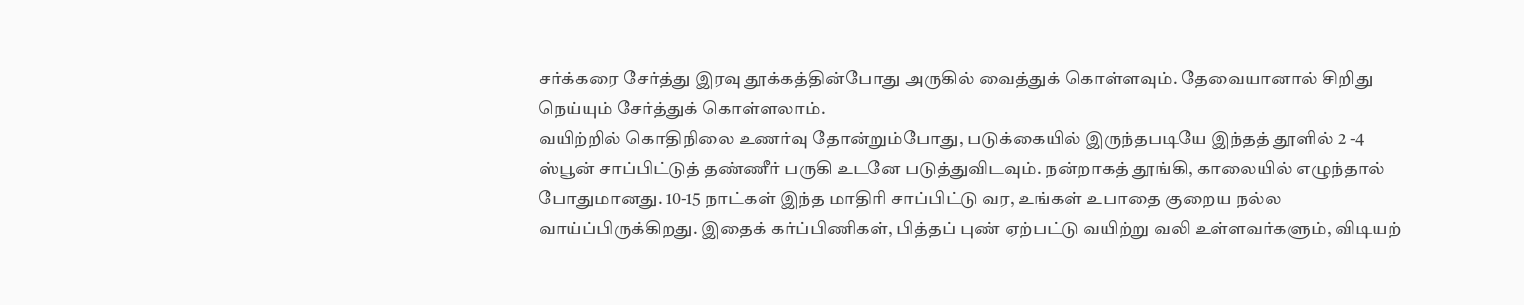சர்க்கரை சேர்த்து இரவு தூக்கத்தின்போது அருகில் வைத்துக் கொள்ளவும். தேவையானால் சிறிது நெய்யும் சேர்த்துக் கொள்ளலாம்.
வயிற்றில் கொதிநிலை உணர்வு தோன்றும்போது, படுக்கையில் இருந்தபடியே இந்தத் தூளில் 2 -4 ஸ்பூன் சாப்பிட்டுத் தண்ணீர் பருகி உடனே படுத்துவிடவும். நன்றாகத் தூங்கி, காலையில் எழுந்தால் போதுமானது. 10-15 நாட்கள் இந்த மாதிரி சாப்பிட்டு வர, உங்கள் உபாதை குறைய நல்ல வாய்ப்பிருக்கிறது. இதைக் கர்ப்பிணிகள், பித்தப் புண் ஏற்பட்டு வயிற்று வலி உள்ளவர்களும், விடியற்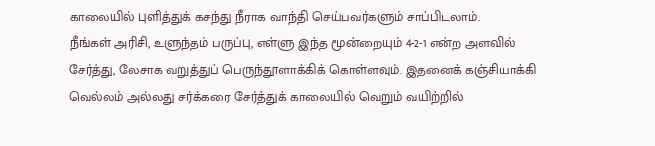காலையில் புளித்துக் கசந்து நீராக வாந்தி செய்பவர்களும் சாப்பிடலாம்.
நீங்கள் அரிசி, உளுந்தம் பருப்பு, எள்ளு இந்த மூன்றையும் 4-2-1 என்ற அளவில் சேர்த்து, லேசாக வறுத்துப் பெருந்தூளாக்கிக் கொள்ளவும். இதனைக் கஞ்சியாக்கி வெல்லம் அல்லது சர்க்கரை சேர்த்துக் காலையில் வெறும் வயிற்றில்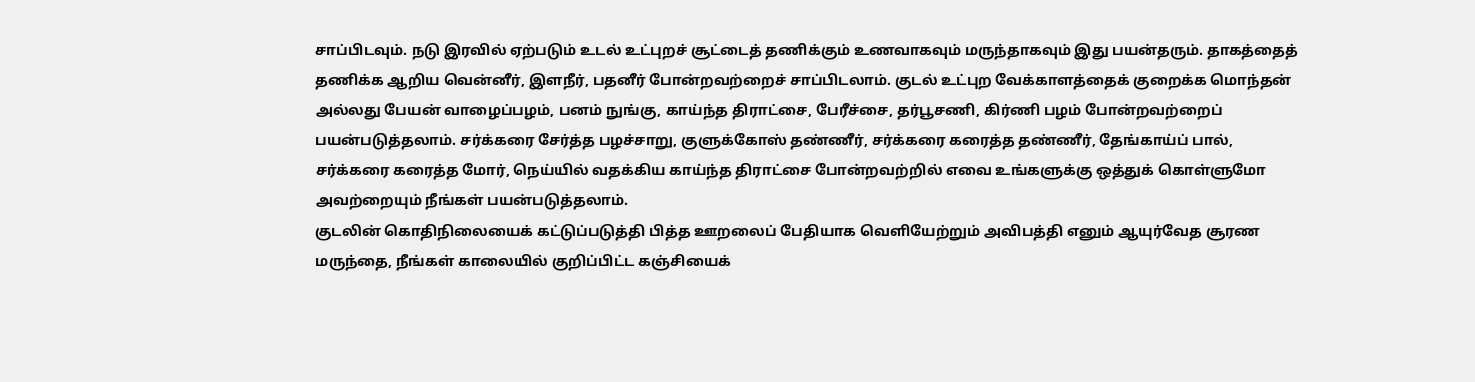சாப்பிடவும். நடு இரவில் ஏற்படும் உடல் உட்புறச் சூட்டைத் தணிக்கும் உணவாகவும் மருந்தாகவும் இது பயன்தரும். தாகத்தைத் தணிக்க ஆறிய வென்னீர், இளநீர், பதனீர் போன்றவற்றைச் சாப்பிடலாம். குடல் உட்புற வேக்காளத்தைக் குறைக்க மொந்தன் அல்லது பேயன் வாழைப்பழம், பனம் நுங்கு, காய்ந்த திராட்சை, பேரீச்சை, தர்பூசணி, கிர்ணி பழம் போன்றவற்றைப் பயன்படுத்தலாம். சர்க்கரை சேர்த்த பழச்சாறு, குளுக்கோஸ் தண்ணீர், சர்க்கரை கரைத்த தண்ணீர், தேங்காய்ப் பால், சர்க்கரை கரைத்த மோர், நெய்யில் வதக்கிய காய்ந்த திராட்சை போன்றவற்றில் எவை உங்களுக்கு ஒத்துக் கொள்ளுமோ அவற்றையும் நீங்கள் பயன்படுத்தலாம்.
குடலின் கொதிநிலையைக் கட்டுப்படுத்தி பித்த ஊறலைப் பேதியாக வெளியேற்றும் அவிபத்தி எனும் ஆயுர்வேத சூரண மருந்தை, நீங்கள் காலையில் குறிப்பிட்ட கஞ்சியைக்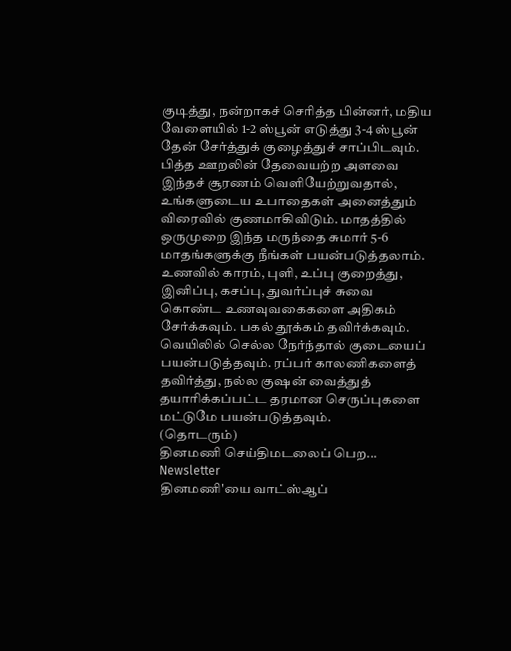குடித்து, நன்றாகச் செரித்த பின்னர், மதிய வேளையில் 1-2 ஸ்பூன் எடுத்து 3-4 ஸ்பூன் தேன் சேர்த்துக் குழைத்துச் சாப்பிடவும். பித்த ஊறலின் தேவையற்ற அளவை இந்தச் சூரணம் வெளியேற்றுவதால், உங்களுடைய உபாதைகள் அனைத்தும் விரைவில் குணமாகிவிடும். மாதத்தில் ஒருமுறை இந்த மருந்தை சுமார் 5-6 மாதங்களுக்கு நீங்கள் பயன்படுத்தலாம்.
உணவில் காரம், புளி, உப்பு குறைத்து, இனிப்பு, கசப்பு, துவர்ப்புச் சுவை கொண்ட உணவுவகைகளை அதிகம் சேர்க்கவும். பகல் தூக்கம் தவிர்க்கவும். வெயிலில் செல்ல நேர்ந்தால் குடையைப் பயன்படுத்தவும். ரப்பர் காலணிகளைத் தவிர்த்து, நல்ல குஷன் வைத்துத் தயாரிக்கப்பட்ட தரமான செருப்புகளை மட்டுமே பயன்படுத்தவும்.
(தொடரும்)
தினமணி செய்திமடலைப் பெற... Newsletter
தினமணி'யை வாட்ஸ்ஆப்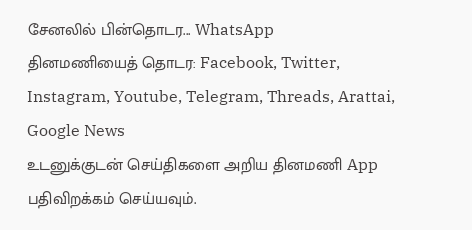சேனலில் பின்தொடர... WhatsApp
தினமணியைத் தொடர: Facebook, Twitter, Instagram, Youtube, Telegram, Threads, Arattai, Google News
உடனுக்குடன் செய்திகளை அறிய தினமணி App பதிவிறக்கம் செய்யவும்.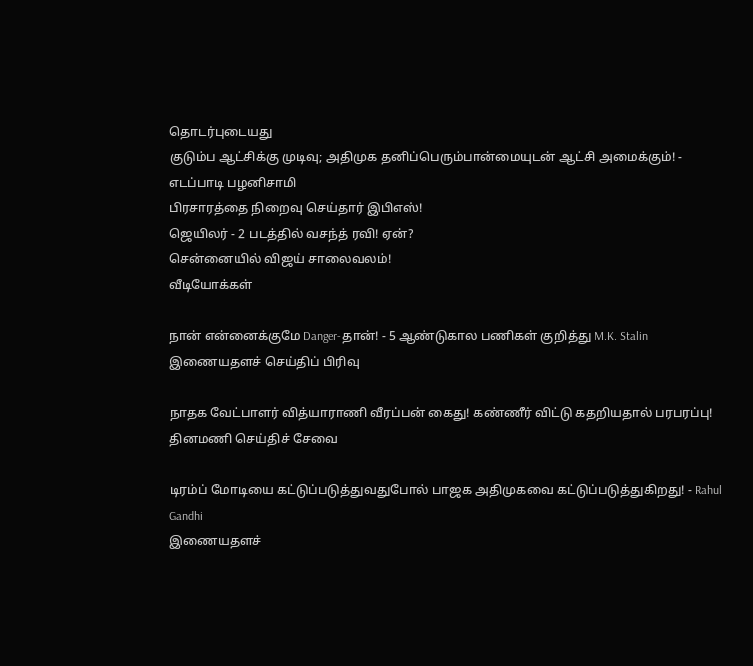தொடர்புடையது
குடும்ப ஆட்சிக்கு முடிவு; அதிமுக தனிப்பெரும்பான்மையுடன் ஆட்சி அமைக்கும்! - எடப்பாடி பழனிசாமி
பிரசாரத்தை நிறைவு செய்தார் இபிஎஸ்!
ஜெயிலர் - 2 படத்தில் வசந்த் ரவி! ஏன்?
சென்னையில் விஜய் சாலைவலம்!
வீடியோக்கள்

நான் என்னைக்குமே Danger-தான்! - 5 ஆண்டுகால பணிகள் குறித்து M.K. Stalin
இணையதளச் செய்திப் பிரிவு

நாதக வேட்பாளர் வித்யாராணி வீரப்பன் கைது! கண்ணீர் விட்டு கதறியதால் பரபரப்பு!
தினமணி செய்திச் சேவை

டிரம்ப் மோடியை கட்டுப்படுத்துவதுபோல் பாஜக அதிமுகவை கட்டுப்படுத்துகிறது! - Rahul Gandhi
இணையதளச்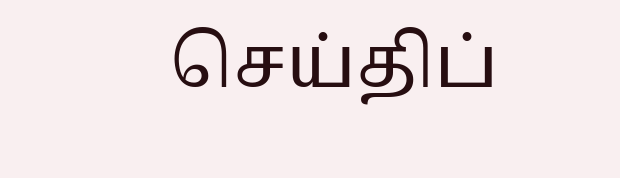செய்திப்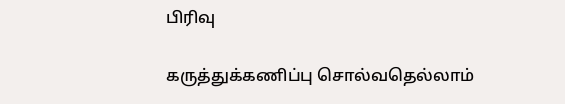பிரிவு

கருத்துக்கணிப்பு சொல்வதெல்லாம்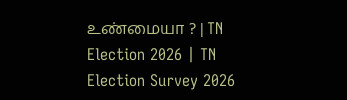உண்மையா ? | TN Election 2026 | TN Election Survey 2026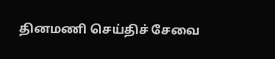தினமணி செய்திச் சேவை